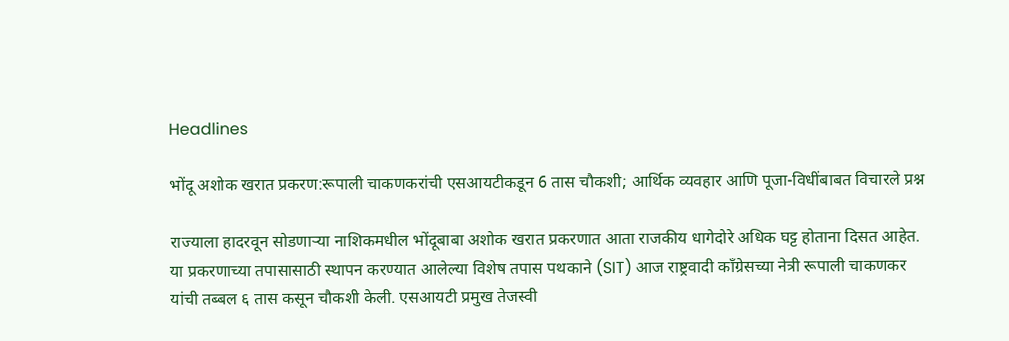Headlines

भोंदू अशोक खरात प्रकरण:रूपाली चाकणकरांची एसआयटीकडून 6 तास चौकशी; आर्थिक व्यवहार आणि पूजा-विधींबाबत विचारले प्रश्न

राज्याला हादरवून सोडणाऱ्या नाशिकमधील भोंदूबाबा अशोक खरात प्रकरणात आता राजकीय धागेदोरे अधिक घट्ट होताना दिसत आहेत. या प्रकरणाच्या तपासासाठी स्थापन करण्यात आलेल्या विशेष तपास पथकाने (SIT) आज राष्ट्रवादी काँग्रेसच्या नेत्री रूपाली चाकणकर यांची तब्बल ६ तास कसून चौकशी केली. एसआयटी प्रमुख तेजस्वी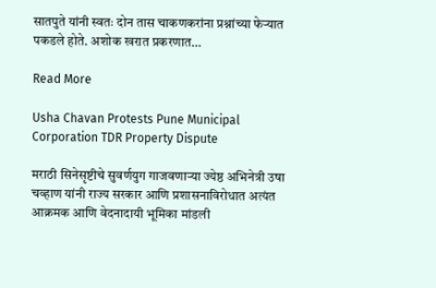सातपुते यांनी स्वतः दोन तास चाकणकरांना प्रश्नांच्या फेऱ्यात पकडले होते. अशोक खरात प्रकरणात…

Read More

Usha Chavan Protests Pune Municipal Corporation TDR Property Dispute

मराठी सिनेसृष्टीचे सुवर्णयुग गाजवणाऱ्या ज्येष्ठ अभिनेत्री उषा चव्हाण यांनी राज्य सरकार आणि प्रशासनाविरोधात अत्यंत आक्रमक आणि वेदनादायी भूमिका मांडली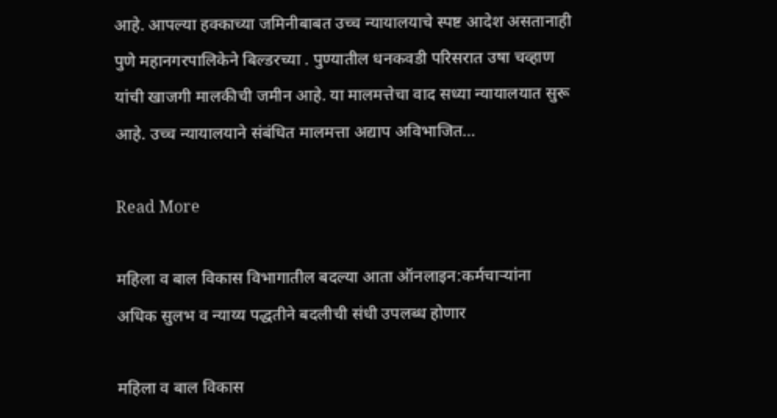आहे. आपल्या हक्काच्या जमिनीबाबत उच्च न्यायालयाचे स्पष्ट आदेश असतानाही पुणे महानगरपालिकेने बिल्डरच्या . पुण्यातील धनकवडी परिसरात उषा चव्हाण यांची खाजगी मालकीची जमीन आहे. या मालमत्तेचा वाद सध्या न्यायालयात सुरू आहे. उच्च न्यायालयाने संबंधित मालमत्ता अद्याप अविभाजित…

Read More

महिला व बाल विकास विभागातील बदल्या आता ऑनलाइन:कर्मचाऱ्यांना अधिक सुलभ व न्याय्य पद्धतीने बदलीची संधी उपलब्ध होणार

महिला व बाल विकास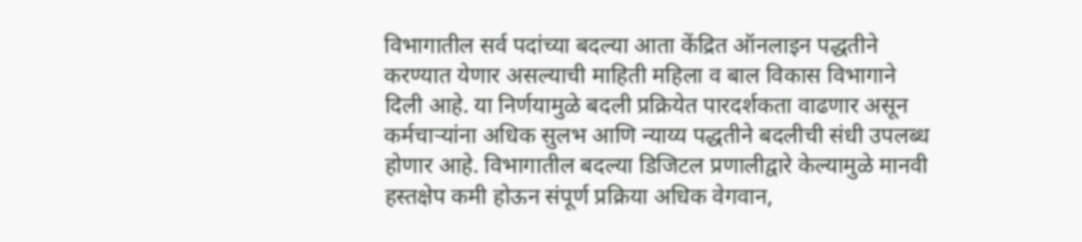विभागातील सर्व पदांच्या बदल्या आता केंद्रित ऑनलाइन पद्धतीने करण्यात येणार असल्याची माहिती महिला व बाल विकास विभागाने दिली आहे. या निर्णयामुळे बदली प्रक्रियेत पारदर्शकता वाढणार असून कर्मचाऱ्यांना अधिक सुलभ आणि न्याय्य पद्धतीने बदलीची संधी उपलब्ध होणार आहे. विभागातील बदल्या डिजिटल प्रणालीद्वारे केल्यामुळे मानवी हस्तक्षेप कमी होऊन संपूर्ण प्रक्रिया अधिक वेगवान,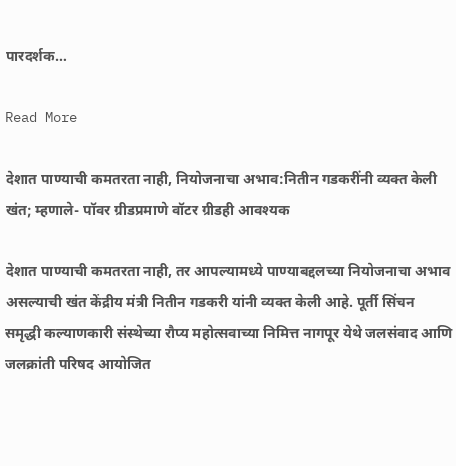पारदर्शक…

Read More

देशात पाण्याची कमतरता नाही, नियोजनाचा अभाव:नितीन गडकरींनी व्यक्त केली खंत; म्हणाले- पॉवर ग्रीडप्रमाणे वॉटर ग्रीडही आवश्यक

देशात पाण्याची कमतरता नाही, तर आपल्यामध्ये पाण्याबद्दलच्या नियोजनाचा अभाव असल्याची खंत केंद्रीय मंत्री नितीन गडकरी यांनी व्यक्त केली आहे. पूर्ती सिंचन समृद्धी कल्याणकारी संस्थेच्या रौप्य महोत्सवाच्या निमित्त नागपूर येथे जलसंवाद आणि जलक्रांती परिषद आयोजित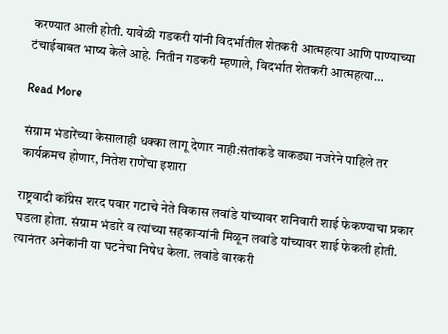करण्यात आली होती. यावेळी गडकरी यांनी विदर्भातील शेतकरी आत्महत्या आणि पाण्याच्या टंचाईबाबत भाष्य केले आहे. नितीन गडकरी म्हणाले, विदर्भात शेतकरी आत्महत्या…

Read More

संग्राम भंडारेंच्या केसालाही धक्का लागू देणार नाही:संतांकडे वाकड्या नजरेने पाहिले तर कार्यक्रमच होणार, नितेश राणेंचा इशारा

राष्ट्रवादी कॉंग्रेस शरद पवार गटाचे नेते विकास लवांडे यांच्यावर शनिवारी शाई फेकण्याचा प्रकार घडला होता. संग्राम भंडारे व त्यांच्या सहकाऱ्यांनी मिळून लवांडे यांच्यावर शाई फेकली होती. त्यानंतर अनेकांनी या घटनेचा निषेध केला. लवांडे वारकरी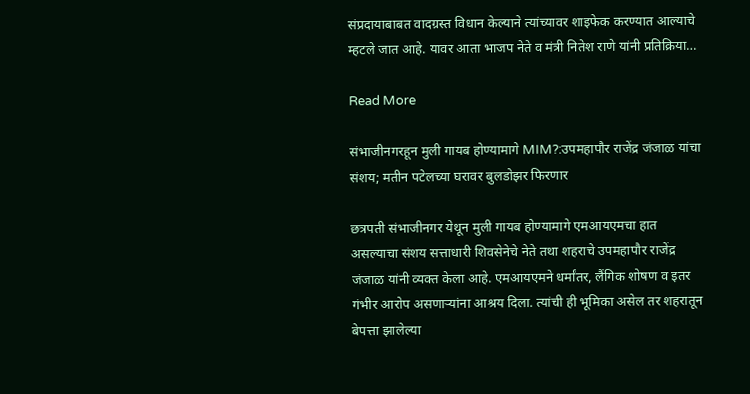संप्रदायाबाबत वादग्रस्त विधान केल्याने त्यांच्यावर शाइफेक करण्यात आल्याचे म्हटले जात आहे. यावर आता भाजप नेते व मंत्री नितेश राणे यांनी प्रतिक्रिया…

Read More

संभाजीनगरहून मुली गायब होण्यामागे MIM?:उपमहापौर राजेंद्र जंजाळ यांचा संशय; मतीन पटेलच्या घरावर बुलडोझर फिरणार

छत्रपती संभाजीनगर येथून मुली गायब होण्यामागे एमआयएमचा हात असल्याचा संशय सत्ताधारी शिवसेनेचे नेते तथा शहराचे उपमहापौर राजेंद्र जंजाळ यांनी व्यक्त केला आहे. एमआयएमने धर्मांतर, लैंगिक शोषण व इतर गंभीर आरोप असणाऱ्यांना आश्रय दिला. त्यांची ही भूमिका असेल तर शहरातून बेपत्ता झालेल्या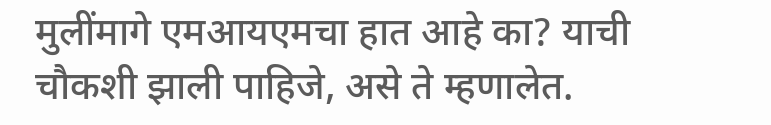मुलींमागे एमआयएमचा हात आहे का? याची चौकशी झाली पाहिजे, असे ते म्हणालेत.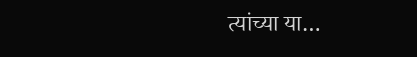त्यांच्या या…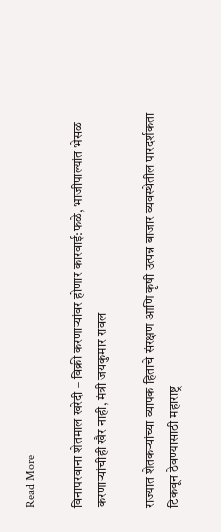Read More

विनापरवाना शेतमाल खरेदी – विक्री करणाऱ्यांवर होणार कारवाई:फळे, भाजीपाल्यांत भेसळ करणाऱ्यांचीही खैर नाही, मंत्री जयकुमार रावल

राज्यात शेतकऱ्यांच्या व्यापक हिताचे संरक्षण आणि कृषी उत्पन्न बाजार व्यवस्थेतील पारदर्शकता टिकवून ठेवण्यासाठी महाराष्ट्र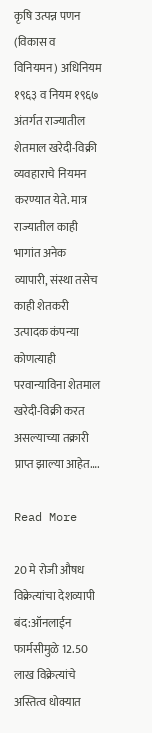कृषि उत्पन्न पणन (विकास व विनियमन) अधिनियम १९६३ व नियम १९६७ अंतर्गत राज्यातील शेतमाल खरेदी-विक्री व्यवहाराचे नियमन करण्यात येते. मात्र राज्यातील काही भागांत अनेक व्यापारी, संस्था तसेच काही शेतकरी उत्पादक कंपन्या कोणत्याही परवान्याविना शेतमाल खरेदी-विक्री करत असल्याच्या तक्रारी प्राप्त झाल्या आहेत….

Read More

20 मे रोजी औषध विक्रेत्यांचा देशव्यापी बंद:ऑनलाईन फार्मसीमुळे 12.50 लाख विक्रेत्यांचे अस्तित्व धोक्यात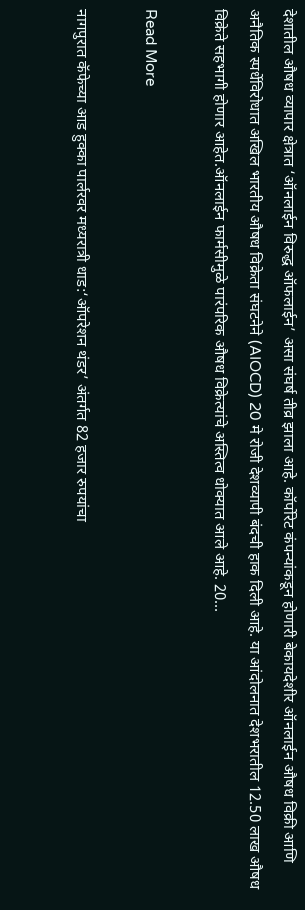देशातील औषध व्यापार क्षेत्रात ‘ऑनलाईन विरुद्ध ऑफलाईन’ असा संघर्ष तीव्र झाला आहे. कॉर्पोरेट कंपन्यांकडून होणारी बेकायदेशीर ऑनलाईन औषध विक्री आणि अनैतिक स्पर्धेविरोधात अखिल भारतीय औषध विक्रेता संघटनेने (AIOCD) 20 मे रोजी देशव्यापी बंदची हाक दिली आहे. या आंदोलनात देशभरातील 12.50 लाख औषध विक्रेते सहभागी होणार आहेत.ऑनलाईन फार्मसीमुळे पारंपरिक औषध विक्रेत्यांचे अस्तित्व धोक्यात आले आहे. 20…

Read More

नागपुरात कॅफेच्या आड हुक्का पार्लरवर मध्यरात्री धाड:‘ऑपरेशन थंडर’ अंतर्गत 82 हजार रुपयांचा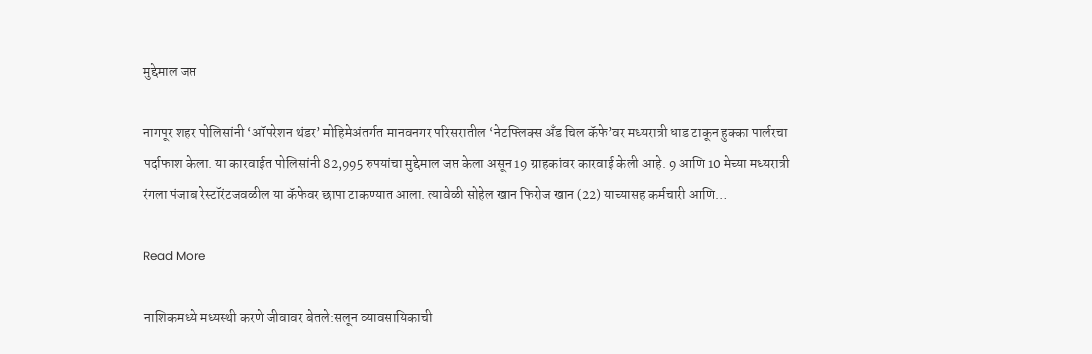मुद्देमाल जप्त

नागपूर शहर पोलिसांनी ‘ऑपरेशन थंडर’ मोहिमेअंतर्गत मानवनगर परिसरातील ‘नेटफ्लिक्स अँड चिल कॅफे’वर मध्यरात्री धाड टाकून हुक्का पार्लरचा पर्दाफाश केला. या कारवाईत पोलिसांनी 82,995 रुपयांचा मुद्देमाल जप्त केला असून 19 ग्राहकांवर कारवाई केली आहे. 9 आणि 10 मेच्या मध्यरात्री रंगला पंजाब रेस्टॉरंटजवळील या कॅफेवर छापा टाकण्यात आला. त्यावेळी सोहेल खान फिरोज खान (22) याच्यासह कर्मचारी आणि…

Read More

नाशिकमध्ये मध्यस्थी करणे जीवावर बेतले:सलून व्यावसायिकाची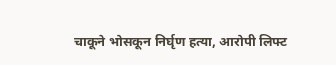चाकूने भोसकून निर्घृण हत्या, आरोपी लिफ्ट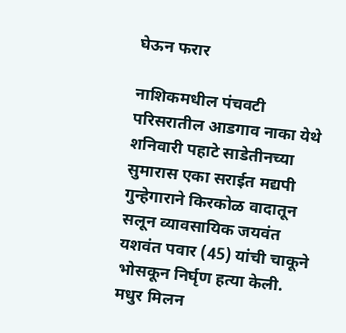घेऊन फरार

नाशिकमधील पंचवटी परिसरातील आडगाव नाका येथे शनिवारी पहाटे साडेतीनच्या सुमारास एका सराईत मद्यपी गुन्हेगाराने किरकोळ वादातून सलून व्यावसायिक जयवंत यशवंत पवार (45) यांची चाकूने भोसकून निर्घृण हत्या केली. मधुर मिलन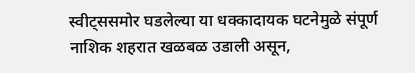स्वीट्ससमोर घडलेल्या या धक्कादायक घटनेमुळे संपूर्ण नाशिक शहरात खळबळ उडाली असून,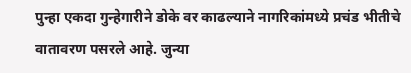पुन्हा एकदा गुन्हेगारीने डोके वर काढल्याने नागरिकांमध्ये प्रचंड भीतीचे वातावरण पसरले आहे. जुन्या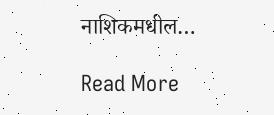नाशिकमधील…

Read More